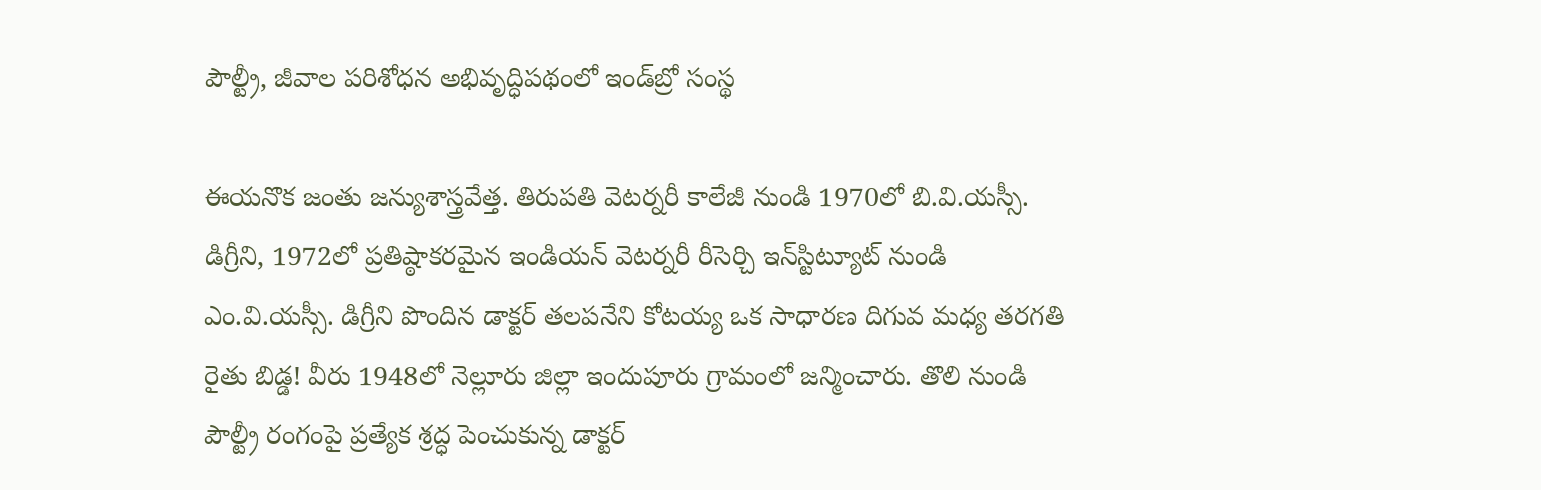పౌల్ట్రీ, జీవాల పరిశోధన అభివృద్ధిపథంలో ఇండ్‌బ్రో సంస్థ

ఈయనొక జంతు జన్యుశాస్త్రవేత్త. తిరుపతి వెటర్నరీ కాలేజీ నుండి 1970లో బి.వి.యస్సీ. డిగ్రీని, 1972లో ప్రతిష్ఠాకరమైన ఇండియన్‌ వెటర్నరీ రీసెర్చి ఇన్‌స్టిట్యూట్‌ నుండి ఎం.వి.యస్సీ. డిగ్రీని పొందిన డాక్టర్‌ తలపనేని కోటయ్య ఒక సాధారణ దిగువ మధ్య తరగతి రైతు బిడ్డ! వీరు 1948లో నెల్లూరు జిల్లా ఇందుపూరు గ్రామంలో జన్మించారు. తొలి నుండి పౌల్ట్రీ రంగంపై ప్రత్యేక శ్రద్ధ పెంచుకున్న డాక్టర్‌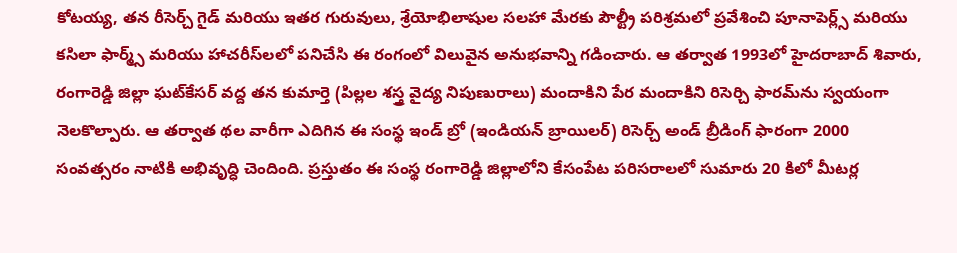కోటయ్య, తన రీసెర్చ్‌ గైడ్‌ మరియు ఇతర గురువులు, శ్రేయోభిలాషుల సలహా మేరకు పౌల్ట్రీ పరిశ్రమలో ప్రవేశించి పూనాపెర్ల్స్‌ మరియు కసిలా ఫార్మ్స్‌ మరియు హాచరీస్‌లలో పనిచేసి ఈ రంగంలో విలువైన అనుభవాన్ని గడించారు. ఆ తర్వాత 1993లో హైదరాబాద్‌ శివారు, రంగారెడ్డి జిల్లా ఘట్‌కేసర్‌ వద్ద తన కుమార్తె (పిల్లల శస్త్ర వైద్య నిపుణురాలు) మందాకిని పేర మందాకిని రిసెర్చి ఫారమ్‌ను స్వయంగా నెలకొల్పారు. ఆ తర్వాత థల వారీగా ఎదిగిన ఈ సంస్థ ఇండ్‌ బ్రో (ఇండియన్‌ బ్రాయిలర్‌) రిసెర్చ్‌ అండ్‌ బ్రీడింగ్‌ ఫారంగా 2000 సంవత్సరం నాటికి అభివృద్ధి చెందింది. ప్రస్తుతం ఈ సంస్థ రంగారెడ్డి జిల్లాలోని కేసంపేట పరిసరాలలో సుమారు 20 కిలో మీటర్ల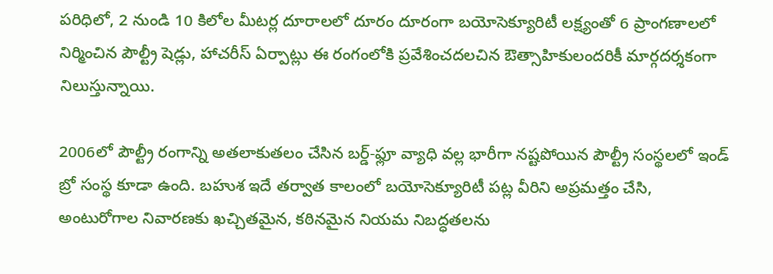పరిధిలో, 2 నుండి 10 కిలోల మీటర్ల దూరాలలో దూరం దూరంగా బయోసెక్యూరిటీ లక్ష్యంతో 6 ప్రాంగణాలలో నిర్మించిన పౌల్ట్రీ షెడ్లు, హాచరీస్‌ ఏర్పాట్లు ఈ రంగంలోకి ప్రవేశించదలచిన ఔత్సాహికులందరికీ మార్గదర్శకంగా నిలుస్తున్నాయి.

2006లో పౌల్ట్రీ రంగాన్ని అతలాకుతలం చేసిన బర్డ్‌-ఫ్లూ వ్యాధి వల్ల భారీగా నష్టపోయిన పౌల్ట్రీ సంస్థలలో ఇండ్‌ బ్రో సంస్థ కూడా ఉంది. బహుశ ఇదే తర్వాత కాలంలో బయోసెక్యూరిటీ పట్ల వీరిని అప్రమత్తం చేసి, అంటురోగాల నివారణకు ఖచ్చితమైన, కఠినమైన నియమ నిబద్ధతలను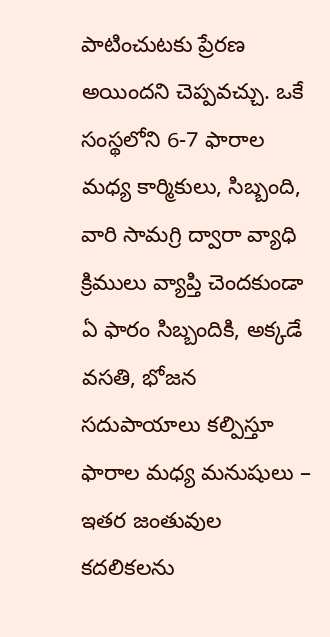పాటించుటకు ప్రేరణ అయిందని చెప్పవచ్చు. ఒకే సంస్థలోని 6-7 ఫారాల మధ్య కార్మికులు, సిబ్బంది, వారి సామగ్రి ద్వారా వ్యాధి క్రిములు వ్యాప్తి చెందకుండా ఏ ఫారం సిబ్బందికి, అక్కడే వసతి, భోజన సదుపాయాలు కల్పిస్తూ ఫారాల మధ్య మనుషులు – ఇతర జంతువుల కదలికలను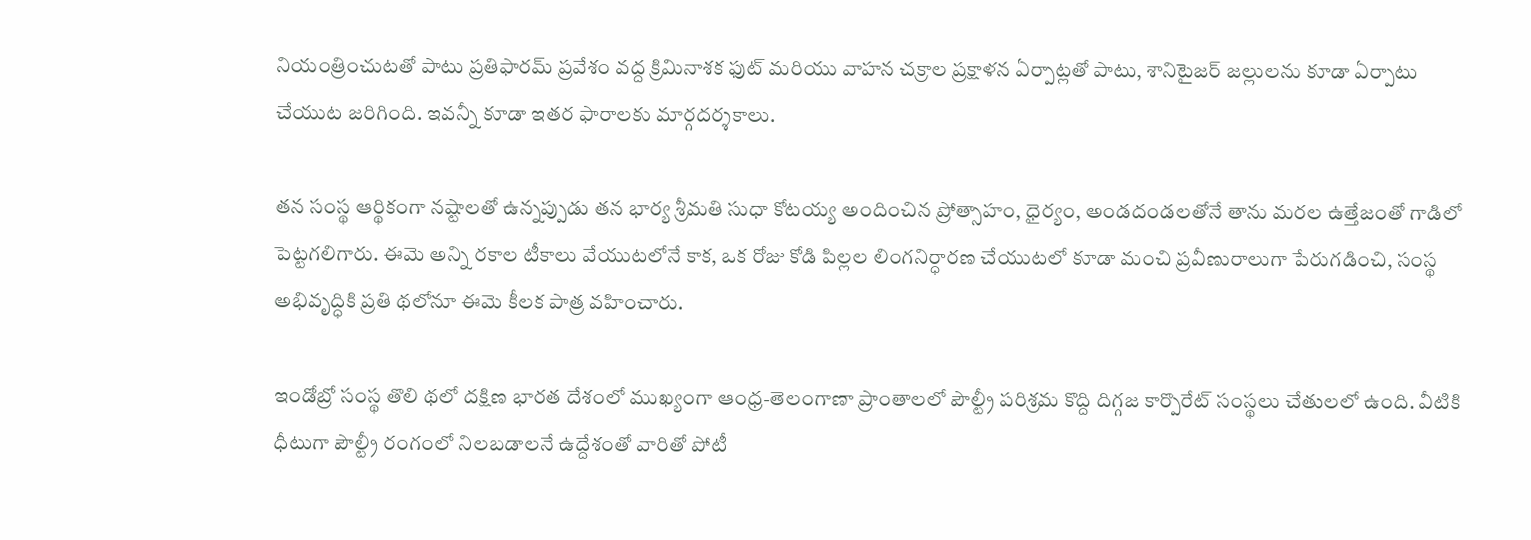నియంత్రించుటతో పాటు ప్రతిఫారమ్‌ ప్రవేశం వద్ద క్రిమినాశక ఫుట్‌ మరియు వాహన చక్రాల ప్రక్షాళన ఏర్పాట్లతో పాటు, శానిటైజర్‌ జల్లులను కూడా ఏర్పాటు చేయుట జరిగింది. ఇవన్నీ కూడా ఇతర ఫారాలకు మార్గదర్శకాలు.

తన సంస్థ ఆర్థికంగా నష్టాలతో ఉన్నప్పుడు తన భార్య శ్రీమతి సుధా కోటయ్య అందించిన ప్రోత్సాహం, ధైర్యం, అండదండలతోనే తాను మరల ఉత్తేజంతో గాడిలో పెట్టగలిగారు. ఈమె అన్ని రకాల టీకాలు వేయుటలోనే కాక, ఒక రోజు కోడి పిల్లల లింగనిర్ధారణ చేయుటలో కూడా మంచి ప్రవీణురాలుగా పేరుగడించి, సంస్థ అభివృద్ధికి ప్రతి థలోనూ ఈమె కీలక పాత్ర వహించారు.

ఇండోబ్రో సంస్థ తొలి థలో దక్షిణ భారత దేశంలో ముఖ్యంగా ఆంధ్ర-తెలంగాణా ప్రాంతాలలో పౌల్ట్రీ పరిశ్రమ కొద్ది దిగ్గజ కార్పొరేట్‌ సంస్థలు చేతులలో ఉంది. వీటికి ధీటుగా పౌల్ట్రీ రంగంలో నిలబడాలనే ఉద్దేశంతో వారితో పోటీ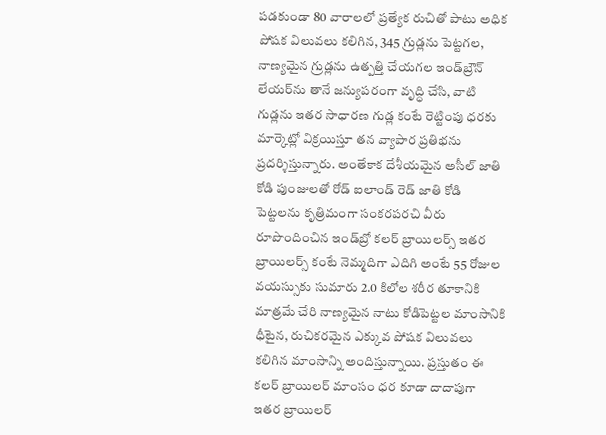పడకుండా 80 వారాలలో ప్రత్యేక రుచితో పాటు అధిక పోషక విలువలు కలిగిన, 345 గ్రుడ్లను పెట్టగల, నాణ్యమైన గ్రుడ్లను ఉత్పత్తి చేయగల ఇండ్‌బ్రౌన్‌ లేయర్‌ను తానే జన్యుపరంగా వృద్ధి చేసి, వాటి గుడ్లను ఇతర సాధారణ గుడ్ల కంటే రెట్టింపు ధరకు మార్కెట్లో విక్రయిస్తూ తన వ్యాపార ప్రతిభను ప్రదర్శిస్తున్నారు. అంతేకాక దేశీయమైన అసీల్‌ జాతి కోడి పుంజులతో రోడ్‌ ఐలాండ్‌ రెడ్‌ జాతి కోడి పెట్టలను కృత్రిమంగా సంకరపరచి వీరు రూపొందించిన ఇండ్‌బ్రో కలర్‌ బ్రాయిలర్స్‌ ఇతర బ్రాయిలర్స్‌ కంటే నెమ్మదిగా ఎదిగి అంటే 55 రోజుల వయస్సుకు సుమారు 2.0 కిలోల శరీర తూకానికి మాత్రమే చేరి నాణ్యమైన నాటు కోడిపెట్టల మాంసానికి ధీటైన, రుచికరమైన ఎక్కువ పోషక విలువలు కలిగిన మాంసాన్ని అందిస్తున్నాయి. ప్రస్తుతం ఈ కలర్‌ బ్రాయిలర్‌ మాంసం ధర కూడా దాదాపుగా ఇతర బ్రాయిలర్‌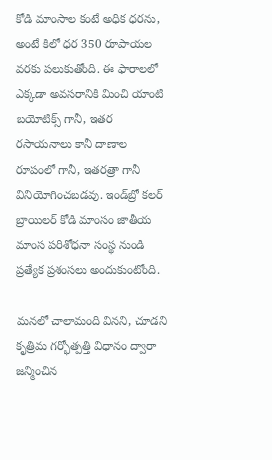కోడి మాంసాల కంటే అధిక ధరను, అంటే కిలో ధర 350 రూపాయల వరకు పలుకుతోంది. ఈ ఫారాలలో ఎక్కడా అవసరానికి మించి యాంటి బయోటిక్స్‌ గానీ, ఇతర రసాయనాలు కానీ దాణాల రూపంలో గానీ, ఇతరత్రా గానీ వినియోగించబడవు. ఇండ్‌బ్రో కలర్‌ బ్రాయిలర్‌ కోడి మాంసం జాతీయ మాంస పరిశోధనా సంస్థ నుండి ప్రత్యేక ప్రశంసలు అందుకుంటోంది.

మనలో చాలామంది వినని, చూడని కృత్రిమ గర్భోత్పత్తి విధానం ద్వారా జన్మించిన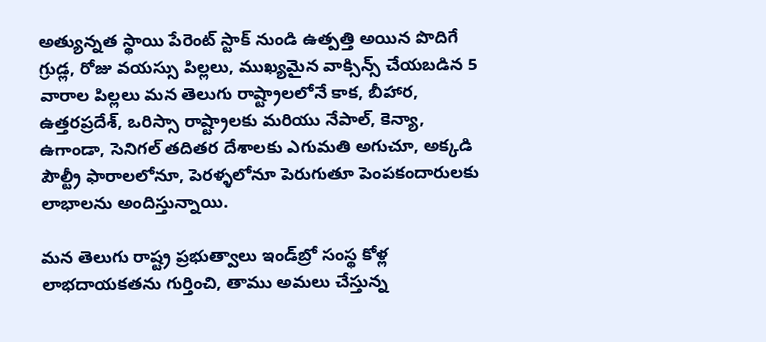అత్యున్నత స్థాయి పేరెంట్‌ స్టాక్‌ నుండి ఉత్పత్తి అయిన పొదిగే గ్రుడ్ల, రోజు వయస్సు పిల్లలు, ముఖ్యమైన వాక్సిన్స్‌ చేయబడిన 5 వారాల పిల్లలు మన తెలుగు రాష్ట్రాలలోనే కాక, బీహార, ఉత్తరప్రదేశ్‌, ఒరిస్సా రాష్ట్రాలకు మరియు నేపాల్‌, కెన్యా, ఉగాండా, సెనిగల్‌ తదితర దేశాలకు ఎగుమతి అగుచూ, అక్కడి పౌల్ట్రీ ఫారాలలోనూ, పెరళ్ళలోనూ పెరుగుతూ పెంపకందారులకు లాభాలను అందిస్తున్నాయి.

మన తెలుగు రాష్ట్ర ప్రభుత్వాలు ఇండ్‌బ్రో సంస్థ కోళ్ల లాభదాయకతను గుర్తించి, తాము అమలు చేస్తున్న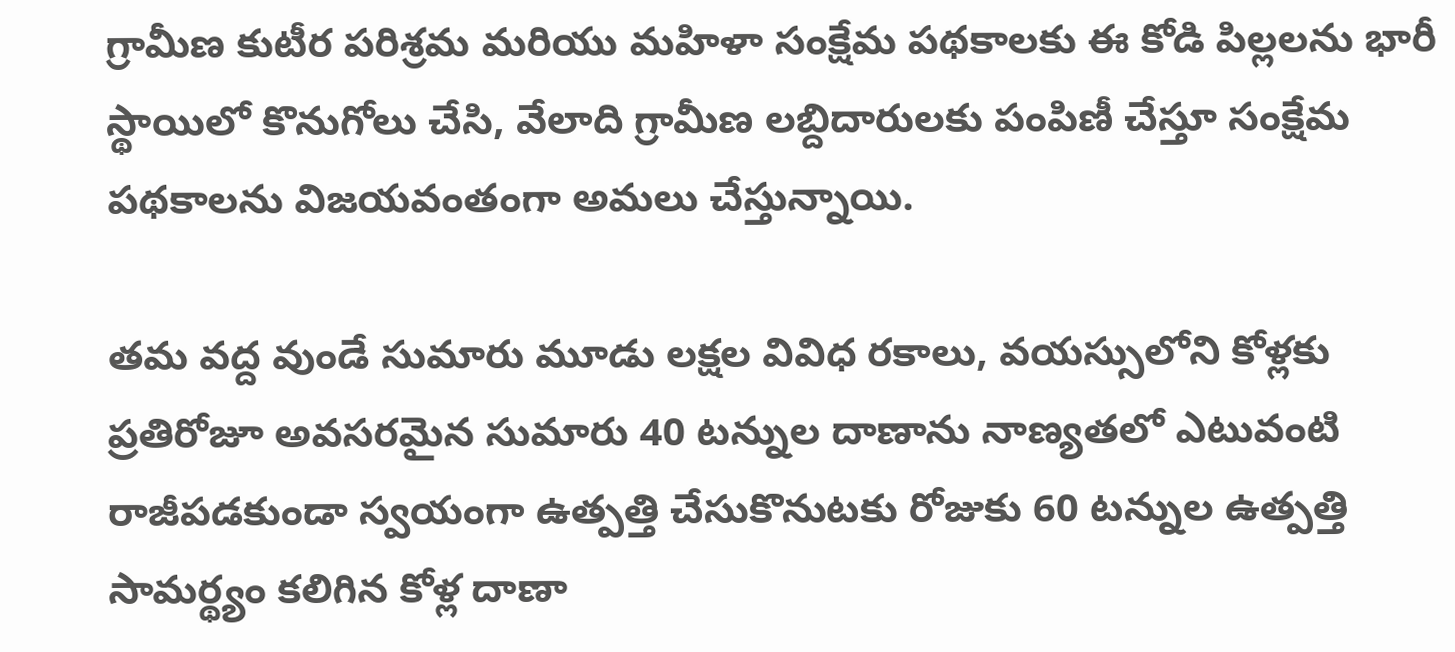గ్రామీణ కుటీర పరిశ్రమ మరియు మహిళా సంక్షేమ పథకాలకు ఈ కోడి పిల్లలను భారీ స్థాయిలో కొనుగోలు చేసి, వేలాది గ్రామీణ లబ్దిదారులకు పంపిణీ చేస్తూ సంక్షేమ పథకాలను విజయవంతంగా అమలు చేస్తున్నాయి.

తమ వద్ద వుండే సుమారు మూడు లక్షల వివిధ రకాలు, వయస్సులోని కోళ్లకు ప్రతిరోజూ అవసరమైన సుమారు 40 టన్నుల దాణాను నాణ్యతలో ఎటువంటి రాజీపడకుండా స్వయంగా ఉత్పత్తి చేసుకొనుటకు రోజుకు 60 టన్నుల ఉత్పత్తి సామర్థ్యం కలిగిన కోళ్ల దాణా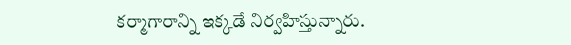కర్మాగారాన్ని ఇక్కడే నిర్వహిస్తున్నారు.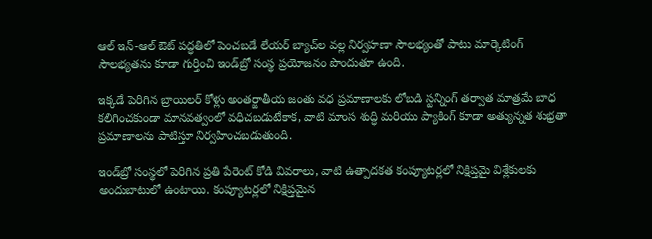ఆల్‌ ఇన్‌-ఆల్‌ ఔట్‌ పద్ధతిలో పెంచబడే లేయర్‌ బ్యాచ్‌ల వల్ల నిర్వహణా సౌలభ్యంతో పాటు మార్కెటింగ్‌ సౌలభ్యతను కూడా గుర్తించి ఇండ్‌బ్రో సంస్థ ప్రయోజనం పొందుతూ ఉంది.

ఇక్కడే పెరిగిన బ్రాయిలర్‌ కోళ్లు అంతర్జాతీయ జంతు వధ ప్రమాణాలకు లోబడి స్టన్నింగ్‌ తర్వాత మాత్రమే బాధ కలిగించకుండా మానవత్వంలో వధిచబడుటేకాక, వాటి మాంస శుద్ధి మరియు ప్యాకింగ్‌ కూడా అత్యున్నత శుభ్రతా ప్రమాణాలను పాటిస్తూ నిర్వహించబడుతుంది.

ఇండ్‌బ్రో సంస్థలో పెరిగిన ప్రతి పేరెంట్‌ కోడి వివరాలు, వాటి ఉత్పాదకత కంప్యూటర్లలో నిక్షిప్తమై విశ్లేకులకు అందుబాటులో ఉంటాయి. కంప్యూటర్లలో నిక్షిప్తమైన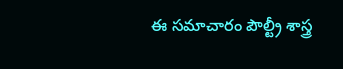ఈ సమాచారం పౌల్ట్రీ శాస్త్ర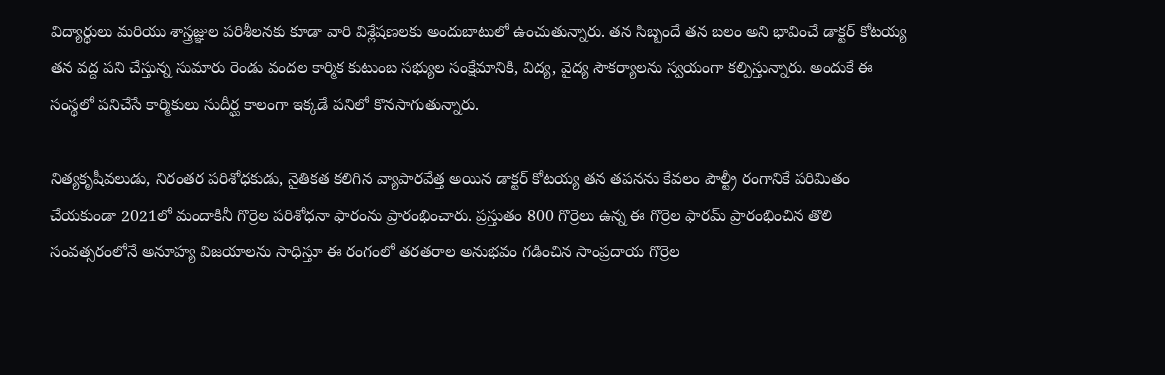విద్యార్థులు మరియు శాస్త్రజ్ఞుల పరిశీలనకు కూడా వారి విశ్లేషణలకు అందుబాటులో ఉంచుతున్నారు. తన సిబ్బందే తన బలం అని భావించే డాక్టర్‌ కోటయ్య తన వద్ద పని చేస్తున్న సుమారు రెండు వందల కార్మిక కుటుంబ సభ్యుల సంక్షేమానికి, విద్య, వైద్య సౌకర్యాలను స్వయంగా కల్పిస్తున్నారు. అందుకే ఈ సంస్థలో పనిచేసే కార్మికులు సుదీర్ఘ కాలంగా ఇక్కడే పనిలో కొనసాగుతున్నారు.

నిత్యకృషీవలుడు, నిరంతర పరిశోధకుడు, నైతికత కలిగిన వ్యాపారవేత్త అయిన డాక్టర్‌ కోటయ్య తన తపనను కేవలం పౌల్ట్రీ రంగానికే పరిమితం చేయకుండా 2021లో మందాకినీ గొర్రెల పరిశోధనా ఫారంను ప్రారంభించారు. ప్రస్తుతం 800 గొర్రెలు ఉన్న ఈ గొర్రెల ఫారమ్‌ ప్రారంభించిన తొలి సంవత్సరంలోనే అనూహ్య విజయాలను సాధిస్తూ ఈ రంగంలో తరతరాల అనుభవం గడించిన సాంప్రదాయ గొర్రెల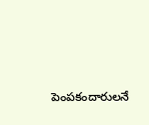పెంపకందారులనే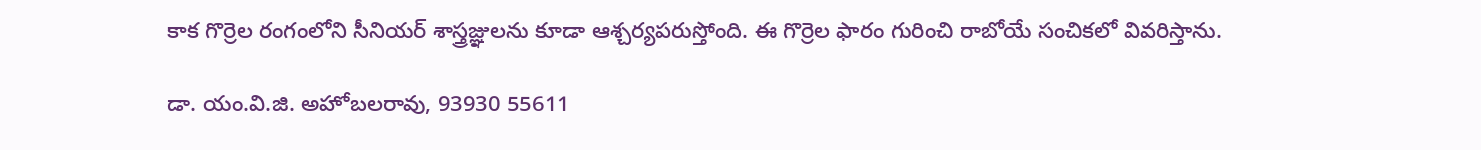కాక గొర్రెల రంగంలోని సీనియర్‌ శాస్త్రజ్ఞులను కూడా ఆశ్చర్యపరుస్తోంది. ఈ గొర్రెల ఫారం గురించి రాబోయే సంచికలో వివరిస్తాను.

డా. యం.వి.జి. అహోబలరావు, 93930 55611